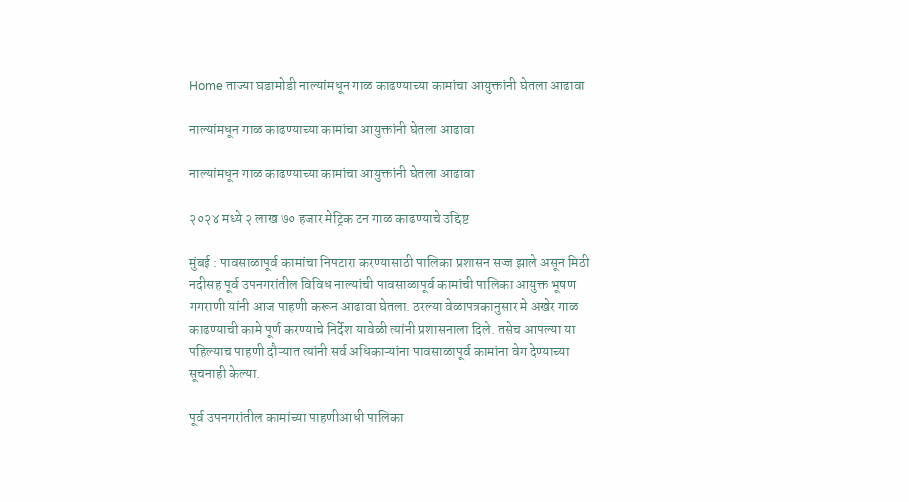Home ताज्या घडामोडी नाल्यांमधून गाळ काढण्याच्या कामांचा आयुक्तांनी घेतला आढावा

नाल्यांमधून गाळ काढण्याच्या कामांचा आयुक्तांनी घेतला आढावा

नाल्यांमधून गाळ काढण्याच्या कामांचा आयुक्तांनी घेतला आढावा

२०२४ मध्ये २ लाख ७० हजार मेट्रिक टन गाळ काढण्याचे उद्दिष्ट

मुंबई : पावसाळापूर्व कामांचा निपटारा करण्यासाठी पालिका प्रशासन सज्ज झाले असून मिठी नदीसह पूर्व उपनगरांतील विविध नाल्यांची पावसाळापूर्व कामांची पालिका आयुक्त भूषण गगराणी यांनी आज पाहणी करून आढावा घेतला. ठरल्या वेळापत्रकानुसार मे अखेर गाळ काढण्याची कामे पूर्ण करण्याचे निर्देश यावेळी त्यांनी प्रशासनाला दिले. तसेच आपल्या या पहिल्याच पाहणी दौऱ्यात त्यांनी सर्व अधिकाऱ्यांना पावसाळापूर्व कामांना वेग देण्याच्या सूचनाही केल्या.

पूर्व उपनगरांतील कामांच्या पाहणीआधी पालिका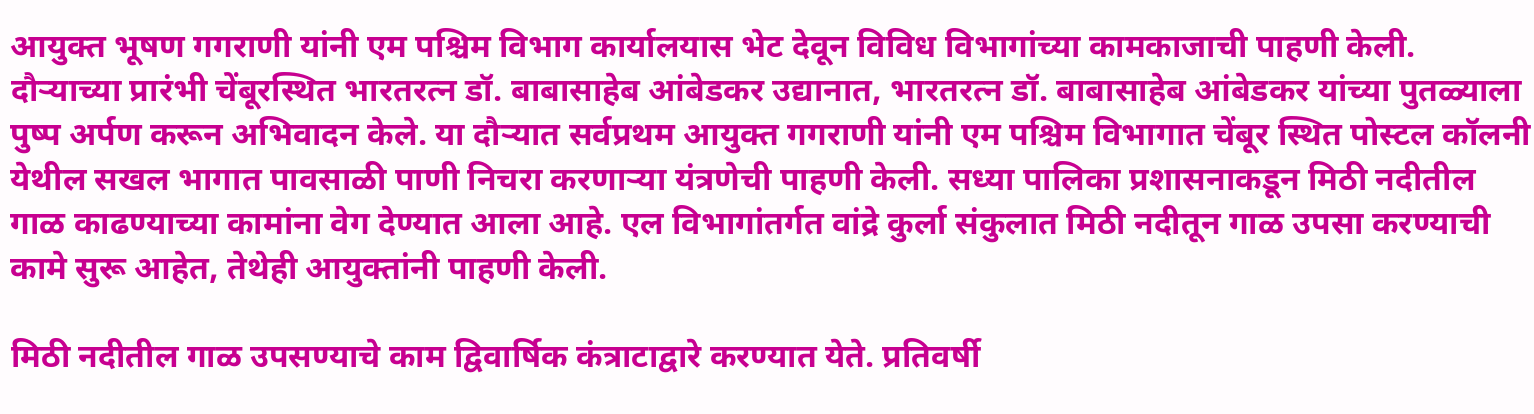आयुक्त भूषण गगराणी यांनी एम पश्चिम विभाग कार्यालयास भेट देवून विविध विभागांच्या कामकाजाची पाहणी केली. दौऱ्याच्या प्रारंभी चेंबूरस्थित भारतरत्न डॉ. बाबासाहेब आंबेडकर उद्यानात, भारतरत्न डॉ. बाबासाहेब आंबेडकर यांच्या पुतळ्याला पुष्प अर्पण करून अभिवादन केले. या दौऱ्यात सर्वप्रथम आयुक्त गगराणी यांनी एम पश्चिम विभागात चेंबूर स्थित पोस्टल कॉलनी येथील सखल भागात पावसाळी पाणी निचरा करणाऱ्या यंत्रणेची पाहणी केली. सध्या पालिका प्रशासनाकडून मिठी नदीतील गाळ काढण्याच्या कामांना वेग देण्यात आला आहे. एल विभागांतर्गत वांद्रे कुर्ला संकुलात मिठी नदीतून गाळ उपसा करण्याची कामे सुरू आहेत, तेथेही आयुक्तांनी पाहणी केली.

मिठी नदीतील गाळ उपसण्याचे काम द्विवार्षिक कंत्राटाद्वारे करण्यात येते. प्रतिवर्षी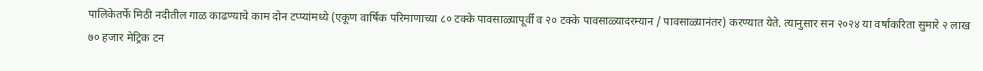पालिकेतर्फे मिठी नदीतील गाळ काढण्याचे काम दोन टप्प्यांमध्ये (एकूण वार्षिक परिमाणाच्या ८० टक्के पावसाळ्यापूर्वी व २० टक्के पावसाळ्यादरम्यान / पावसाळ्यानंतर) करण्यात येते. त्यानुसार सन २०२४ या वर्षाकरिता सुमारे २ लाख ७० हजार मेट्रिक टन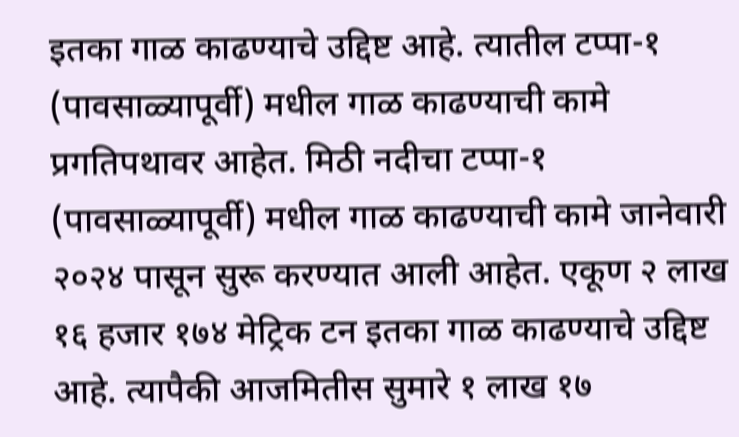इतका गाळ काढण्याचे उद्दिष्ट आहे. त्यातील टप्पा-१ (पावसाळ्यापूर्वी) मधील गाळ काढण्याची कामे प्रगतिपथावर आहेत. मिठी नदीचा टप्पा-१ (पावसाळ्यापूर्वी) मधील गाळ काढण्याची कामे जानेवारी २०२४ पासून सुरू करण्यात आली आहेत. एकूण २ लाख १६ हजार १७४ मेट्रिक टन इतका गाळ काढण्याचे उद्दिष्ट आहे. त्यापैकी आजमितीस सुमारे १ लाख १७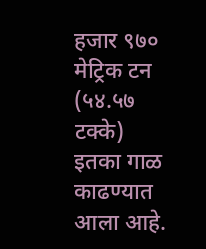हजार ९७० मेट्रिक टन (५४.५७ टक्के) इतका गाळ काढण्यात आला आहे.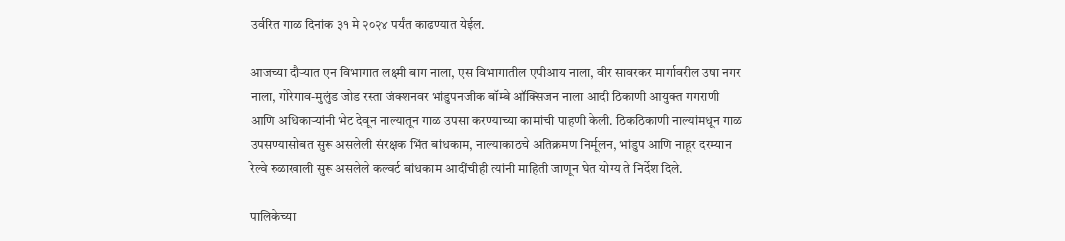उर्वरित गाळ दिनांक ३१ मे २०२४ पर्यंत काढण्यात येईल.

आजच्या दौऱ्यात एन विभागात लक्ष्मी बाग नाला, एस विभागातील एपीआय नाला, वीर सावरकर मार्गावरील उषा नगर नाला, गोरेगाव-मुलुंड जोड रस्ता जंक्शनवर भांडुपनजीक बॉम्बे ऑक्सिजन नाला आदी ठिकाणी आयुक्त गगराणी आणि अधिकाऱ्यांनी भेट देवून नाल्यातून गाळ उपसा करण्याच्या कामांची पाहणी केली. ठिकठिकाणी नाल्यांमधून गाळ उपसण्यासोबत सुरू असलेली संरक्षक भिंत बांधकाम, नाल्याकाठचे अतिक्रमण निर्मूलन, भांडुप आणि नाहूर दरम्यान रेल्वे रुळाखाली सुरू असलेले कल्वर्ट बांधकाम आदींचीही त्यांनी माहिती जाणून घेत योग्य ते निर्देश दिले.

पालिकेच्या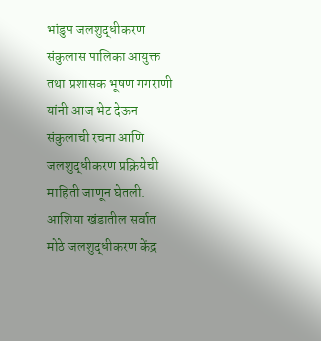भांडुप जलशुद्धीकरण संकुलास पालिका आयुक्त तथा प्रशासक भूषण गगराणी यांनी आज भेट देऊन संकुलाची रचना आणि जलशुद्धीकरण प्रक्रियेची माहिती जाणून घेतली. आशिया खंडातील सर्वात मोठे जलशुद्धीकरण केंद्र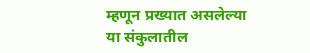म्हणून प्रख्यात असलेल्या या संकुलातील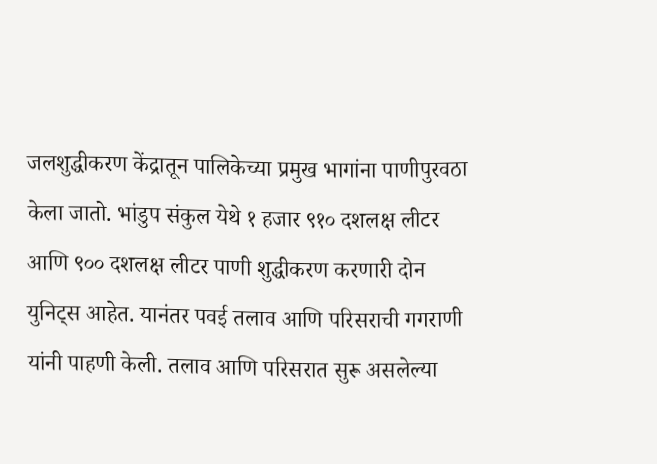जलशुद्धीकरण केंद्रातून पालिकेच्या प्रमुख भागांना पाणीपुरवठा केला जातो. भांडुप संकुल येथे १ हजार ९१० दशलक्ष लीटर आणि ९०० दशलक्ष लीटर पाणी शुद्धीकरण करणारी दोन युनिट्स आहेत. यानंतर पवई तलाव आणि परिसराची गगराणी यांनी पाहणी केली. तलाव आणि परिसरात सुरू असलेल्या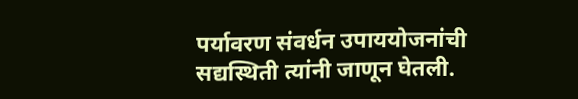पर्यावरण संवर्धन उपाययोजनांची सद्यस्थिती त्यांनी जाणून घेतली.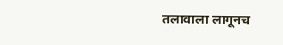तलावाला लागूनच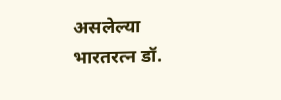असलेल्या भारतरत्न डॉ.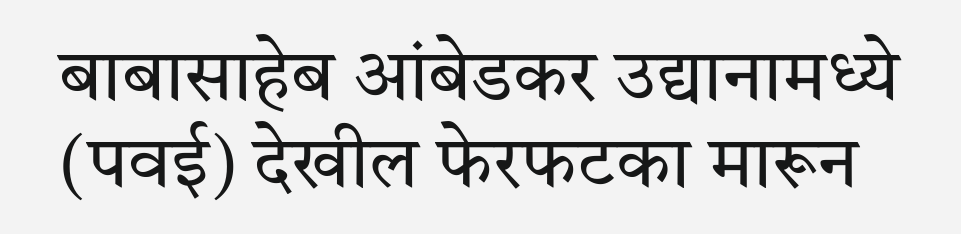बाबासाहेब आंबेडकर उद्यानामध्ये (पवई) देखील फेरफटका मारून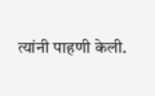त्यांनी पाहणी केली.